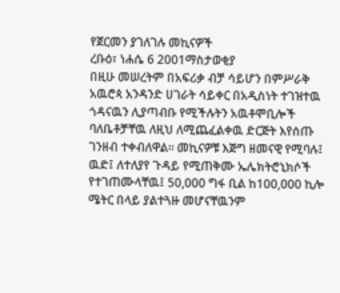የጀርመን ያገለገሉ መኪናዎች
ረቡዕ፣ ነሐሴ 6 2001ማስታወቂያ
በዚሁ መሠረትም በአፍሪቃ ብቻ ሳይሆን በምሥራቅ አዉሮጳ አንዳንድ ሀገራት ሳይቀር በአዲስነት ተገዝተዉ ጎዳናዉን ሊያጣብቡ የሚችሉትን አዉቶሞቢሎች ባለቤቶቻቸዉ ለዚህ ለሚጨፈልቀዉ ድርጅት እየሰጡ ገንዘብ ተቀብለዋል። መኪናዎቹ እጅግ ዘመናዊ የሚባሉ፤ ዉድ፤ ለተለያየ ጉዳይ የሚጠቅሙ ኤሌክትሮኒክሶች የተገጠሙላቸዉ፤ 50,000 ግፋ ቢል ከ100,000 ኪሎ ሜትር በላይ ያልተጓዙ መሆናቸዉንም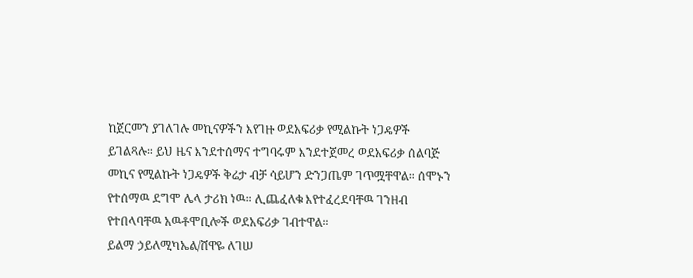ከጀርመን ያገለገሉ መኪናዎችን እየገዙ ወደአፍሪቃ የሚልኩት ነጋዴዎች ይገልጻሉ። ይህ ዜና እንደተሰማና ተግባሩም እንደተጀመረ ወደአፍሪቃ ሰልባጅ መኪና የሚልኩት ነጋዴዎች ቅሬታ ብቻ ሳይሆን ድንጋጤም ገጥሟቸዋል። ሰሞኑን የተሰማዉ ደግሞ ሌላ ታሪክ ነዉ። ሊጨፈለቁ እየተፈረደባቸዉ ገንዘብ የተበላባቸዉ አዉቶሞቢሎች ወደአፍሪቃ ገብተዋል።
ይልማ ኃይለሚካኤል/ሸዋዬ ለገሠ